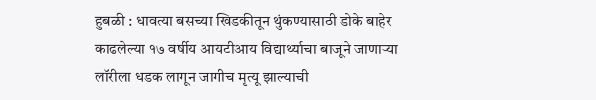हुबळी : धावत्या बसच्या खिडकीतून थुंकण्यासाठी डोके बाहेर काढलेल्या १७ वर्षीय आयटीआय विद्यार्थ्याचा बाजूने जाणाऱ्या लॉरीला धडक लागून जागीच मृत्यू झाल्याची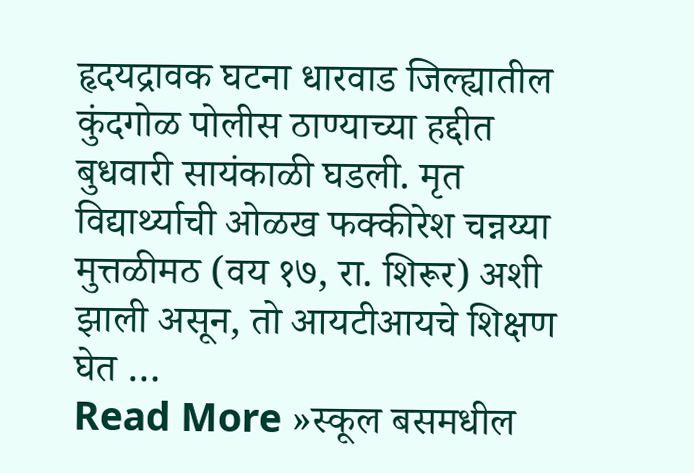हृदयद्रावक घटना धारवाड जिल्ह्यातील कुंदगोळ पोलीस ठाण्याच्या हद्दीत बुधवारी सायंकाळी घडली. मृत विद्यार्थ्याची ओळख फक्कीरेश चन्नय्या मुत्तळीमठ (वय १७, रा. शिरूर) अशी झाली असून, तो आयटीआयचे शिक्षण घेत …
Read More »स्कूल बसमधील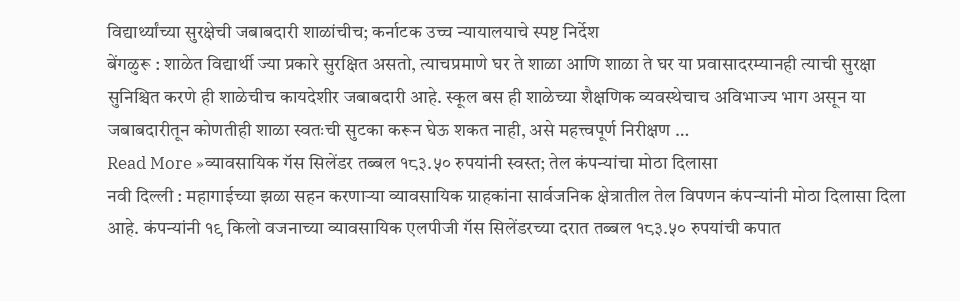विद्यार्थ्यांच्या सुरक्षेची जबाबदारी शाळांचीच; कर्नाटक उच्च न्यायालयाचे स्पष्ट निर्देश
बेंगळुरू : शाळेत विद्यार्थी ज्या प्रकारे सुरक्षित असतो, त्याचप्रमाणे घर ते शाळा आणि शाळा ते घर या प्रवासादरम्यानही त्याची सुरक्षा सुनिश्चित करणे ही शाळेचीच कायदेशीर जबाबदारी आहे. स्कूल बस ही शाळेच्या शैक्षणिक व्यवस्थेचाच अविभाज्य भाग असून या जबाबदारीतून कोणतीही शाळा स्वतःची सुटका करून घेऊ शकत नाही, असे महत्त्वपूर्ण निरीक्षण …
Read More »व्यावसायिक गॅस सिलेंडर तब्बल १८३.५० रुपयांनी स्वस्त; तेल कंपन्यांचा मोठा दिलासा
नवी दिल्ली : महागाईच्या झळा सहन करणाऱ्या व्यावसायिक ग्राहकांना सार्वजनिक क्षेत्रातील तेल विपणन कंपन्यांनी मोठा दिलासा दिला आहे. कंपन्यांनी १९ किलो वजनाच्या व्यावसायिक एलपीजी गॅस सिलेंडरच्या दरात तब्बल १८३.५० रुपयांची कपात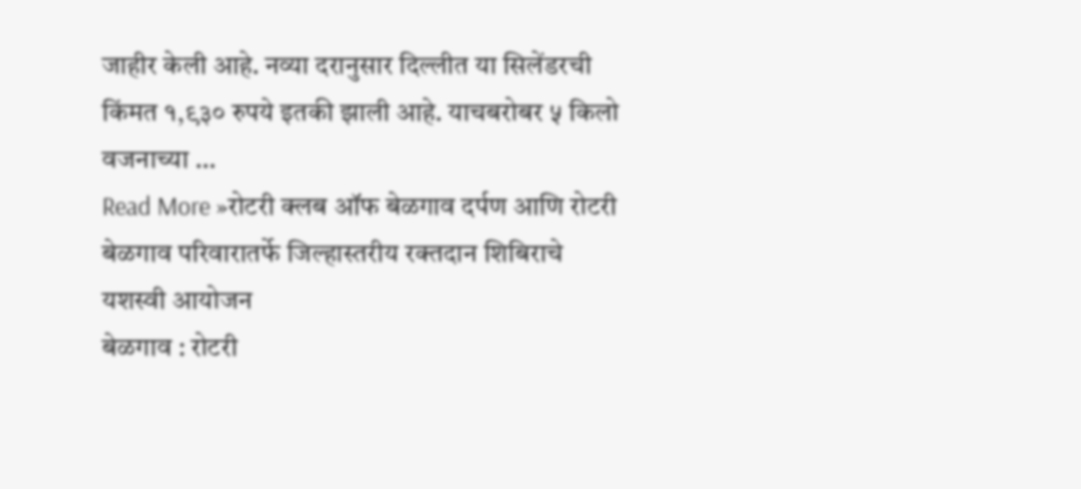जाहीर केली आहे. नव्या दरानुसार दिल्लीत या सिलेंडरची किंमत १,९३० रुपये इतकी झाली आहे. याचबरोबर ५ किलो वजनाच्या …
Read More »रोटरी क्लब ऑफ बेळगाव दर्पण आणि रोटरी बेळगाव परिवारातर्फे जिल्हास्तरीय रक्तदान शिबिराचे यशस्वी आयोजन
बेळगाव : रोटरी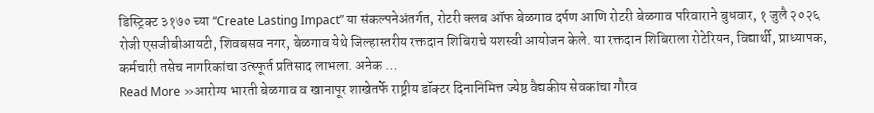डिस्ट्रिक्ट ३१७० च्या “Create Lasting Impact” या संकल्पनेअंतर्गत, रोटरी क्लब ऑफ बेळगाव दर्पण आणि रोटरी बेळगाव परिवाराने बुधवार, १ जुलै २०२६ रोजी एसजीबीआयटी, शिवबसव नगर, बेळगाव येथे जिल्हास्तरीय रक्तदान शिबिराचे यशस्वी आयोजन केले. या रक्तदान शिबिराला रोटेरियन, विद्यार्थी, प्राध्यापक, कर्मचारी तसेच नागरिकांचा उत्स्फूर्त प्रतिसाद लाभला. अनेक …
Read More »आरोग्य भारती बेळगाव व खानापूर शाखेतर्फे राष्ट्रीय डॉक्टर दिनानिमित्त ज्येष्ठ वैद्यकीय सेवकांचा गौरव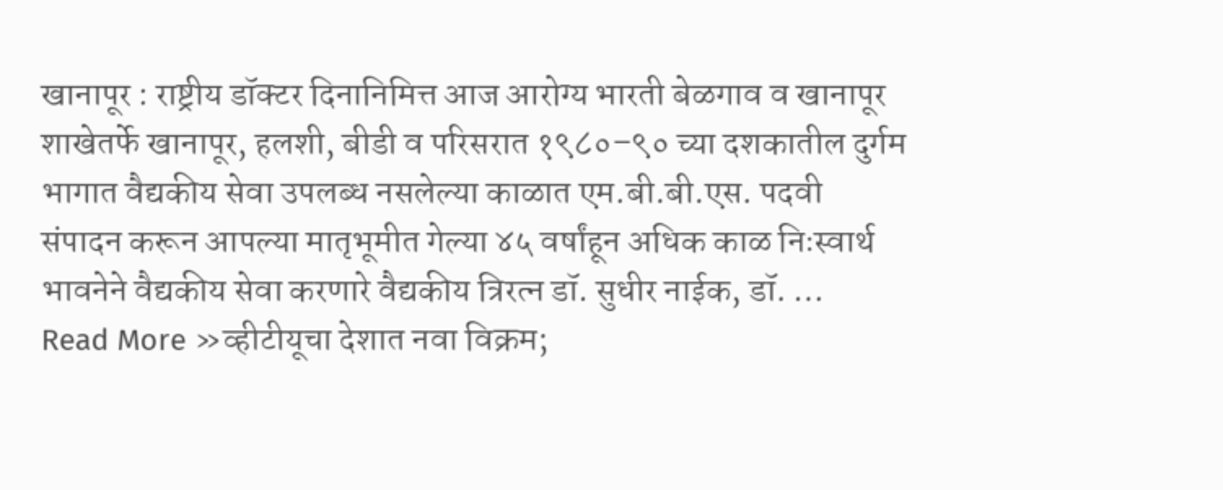खानापूर : राष्ट्रीय डॉक्टर दिनानिमित्त आज आरोग्य भारती बेळगाव व खानापूर शाखेतर्फे खानापूर, हलशी, बीडी व परिसरात १९८०–९० च्या दशकातील दुर्गम भागात वैद्यकीय सेवा उपलब्ध नसलेल्या काळात एम.बी.बी.एस. पदवी संपादन करून आपल्या मातृभूमीत गेल्या ४५ वर्षांहून अधिक काळ निःस्वार्थ भावनेने वैद्यकीय सेवा करणारे वैद्यकीय त्रिरत्न डॉ. सुधीर नाईक, डॉ. …
Read More »व्हीटीयूचा देशात नवा विक्रम;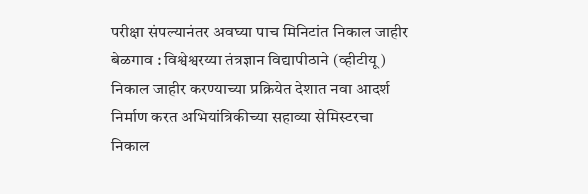परीक्षा संपल्यानंतर अवघ्या पाच मिनिटांत निकाल जाहीर
बेळगाव : विश्वेश्वरय्या तंत्रज्ञान विद्यापीठाने (व्हीटीयू) निकाल जाहीर करण्याच्या प्रक्रियेत देशात नवा आदर्श निर्माण करत अभियांत्रिकीच्या सहाव्या सेमिस्टरचा निकाल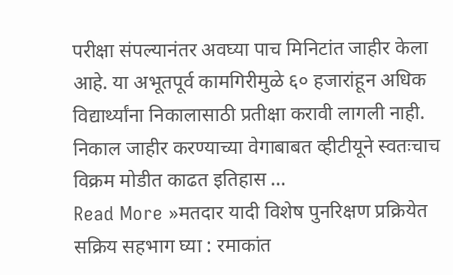परीक्षा संपल्यानंतर अवघ्या पाच मिनिटांत जाहीर केला आहे. या अभूतपूर्व कामगिरीमुळे ६० हजारांहून अधिक विद्यार्थ्यांना निकालासाठी प्रतीक्षा करावी लागली नाही. निकाल जाहीर करण्याच्या वेगाबाबत व्हीटीयूने स्वतःचाच विक्रम मोडीत काढत इतिहास …
Read More »मतदार यादी विशेष पुनरिक्षण प्रक्रियेत सक्रिय सहभाग घ्या : रमाकांत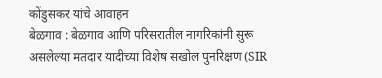कोंडुसकर यांचे आवाहन
बेळगाव : बेळगाव आणि परिसरातील नागरिकांनी सुरू असलेल्या मतदार यादीच्या विशेष सखोल पुनरिक्षण (SIR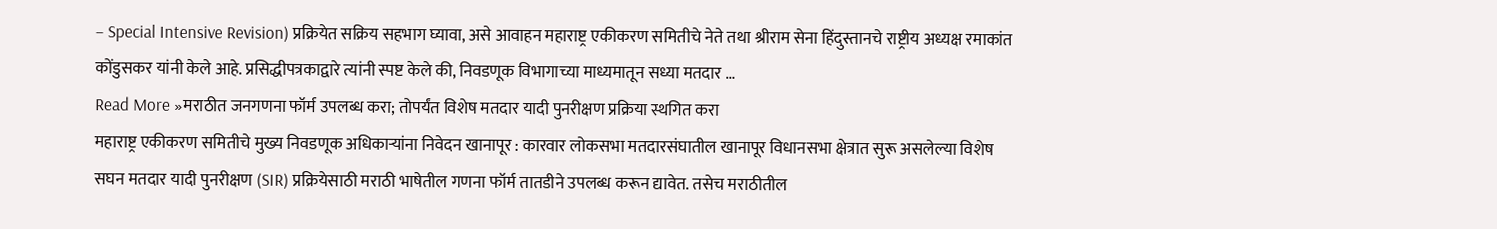– Special Intensive Revision) प्रक्रियेत सक्रिय सहभाग घ्यावा, असे आवाहन महाराष्ट्र एकीकरण समितीचे नेते तथा श्रीराम सेना हिंदुस्तानचे राष्ट्रीय अध्यक्ष रमाकांत कोंडुसकर यांनी केले आहे. प्रसिद्धीपत्रकाद्वारे त्यांनी स्पष्ट केले की, निवडणूक विभागाच्या माध्यमातून सध्या मतदार …
Read More »मराठीत जनगणना फॉर्म उपलब्ध करा; तोपर्यंत विशेष मतदार यादी पुनरीक्षण प्रक्रिया स्थगित करा
महाराष्ट्र एकीकरण समितीचे मुख्य निवडणूक अधिकाऱ्यांना निवेदन खानापूर : कारवार लोकसभा मतदारसंघातील खानापूर विधानसभा क्षेत्रात सुरू असलेल्या विशेष सघन मतदार यादी पुनरीक्षण (SIR) प्रक्रियेसाठी मराठी भाषेतील गणना फॉर्म तातडीने उपलब्ध करून द्यावेत. तसेच मराठीतील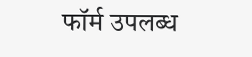फॉर्म उपलब्ध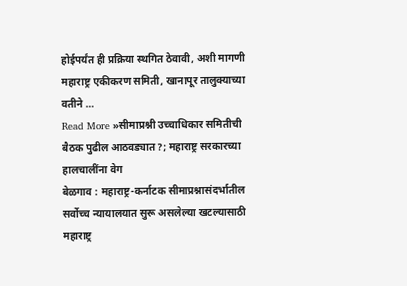होईपर्यंत ही प्रक्रिया स्थगित ठेवावी, अशी मागणी महाराष्ट्र एकीकरण समिती, खानापूर तालुक्याच्या वतीने …
Read More »सीमाप्रश्नी उच्चाधिकार समितीची बैठक पुढील आठवड्यात?; महाराष्ट्र सरकारच्या हालचालींना वेग
बेळगाव : महाराष्ट्र-कर्नाटक सीमाप्रश्नासंदर्भातील सर्वोच्च न्यायालयात सुरू असलेल्या खटल्यासाठी महाराष्ट्र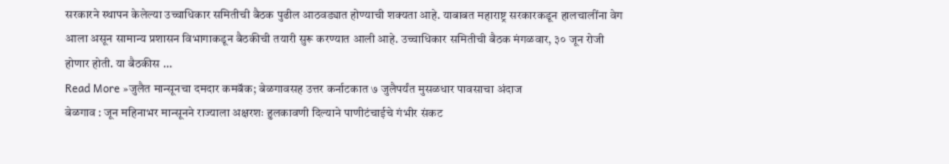सरकारने स्थापन केलेल्या उच्चाधिकार समितीची बैठक पुढील आठवड्यात होण्याची शक्यता आहे. याबाबत महाराष्ट्र सरकारकडून हालचालींना वेग आला असून सामान्य प्रशासन विभागाकडून बैठकीची तयारी सुरू करण्यात आली आहे. उच्चाधिकार समितीची बैठक मंगळवार, ३० जून रोजी होणार होती. या बैठकीस …
Read More »जुलैत मान्सूनचा दमदार कमबॅक; बेळगावसह उत्तर कर्नाटकात ७ जुलैपर्यंत मुसळधार पावसाचा अंदाज
बेळगाव : जून महिनाभर मान्सूनने राज्याला अक्षरशः हुलकावणी दिल्याने पाणीटंचाईचे गंभीर संकट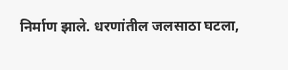निर्माण झाले. धरणांतील जलसाठा घटला,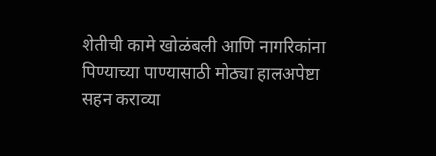शेतीची कामे खोळंबली आणि नागरिकांना पिण्याच्या पाण्यासाठी मोठ्या हालअपेष्टा सहन कराव्या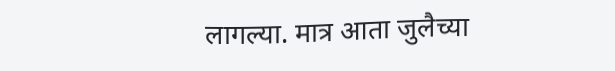लागल्या. मात्र आता जुलैच्या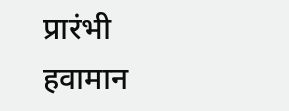प्रारंभी हवामान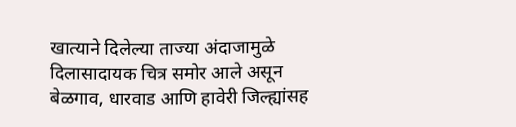खात्याने दिलेल्या ताज्या अंदाजामुळे दिलासादायक चित्र समोर आले असून बेळगाव, धारवाड आणि हावेरी जिल्ह्यांसह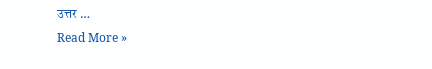उत्तर …
Read More »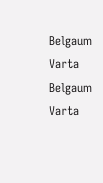Belgaum Varta Belgaum Varta